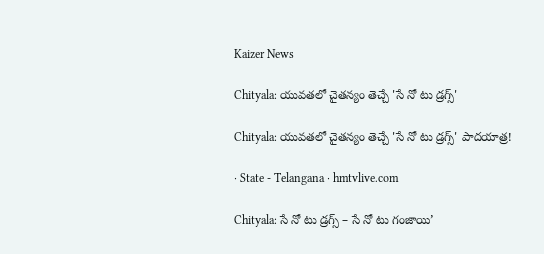Kaizer News

Chityala: యువతలో చైతన్యం తెచ్చే 'సే నో టు డ్రగ్స్'

Chityala: యువతలో చైతన్యం తెచ్చే 'సే నో టు డ్రగ్స్' పాదయాత్ర!

· State - Telangana · hmtvlive.com

Chityala: సే నో టు డ్రగ్స్ – సే నో టు గంజాయి’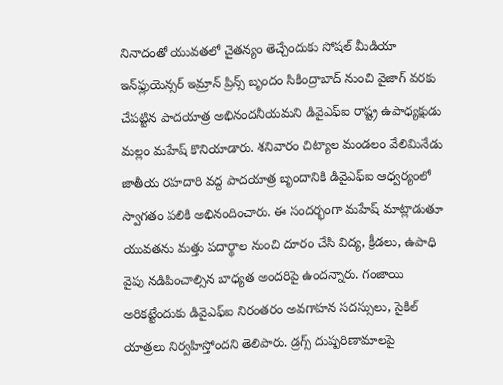నినాదంతో యువతలో చైతన్యం తెచ్చేందుకు సోషల్ మీడియా ఇన్‌ఫ్లుయెన్సర్ ఇమ్రాన్ ప్రిన్స్ బృందం సికింద్రాబాద్ నుంచి వైజాగ్ వరకు చేపట్టిన పాదయాత్ర అభినందనీయమని డివైఎఫ్ఐ రాష్ట్ర ఉపాధ్యక్షుడు మల్లం మహేష్ కొనియాడారు. శనివారం చిట్యాల మండలం వేలిమినేడు జాతీయ రహదారి వద్ద పాదయాత్ర బృందానికి డివైఎఫ్ఐ ఆధ్వర్యంలో స్వాగతం పలికి అభినందించారు. ఈ సందర్భంగా మహేష్ మాట్లాడుతూ యువతను మత్తు పదార్థాల నుంచి దూరం చేసి విద్య, క్రీడలు, ఉపాధి వైపు నడిపించాల్సిన బాధ్యత అందరిపై ఉందన్నారు. గంజాయి అరికట్టేందుకు డివైఎఫ్ఐ నిరంతరం అవగాహన సదస్సులు, సైకిల్ యాత్రలు నిర్వహిస్తోందని తెలిపారు. డ్రగ్స్ దుష్పరిణామాలపై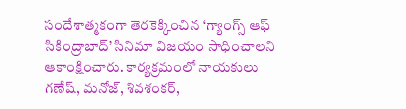సందేశాత్మకంగా తెరకెక్కించిన ‘గ్యాంగ్స్ ఆఫ్ సికింద్రాబాద్’ సినిమా విజయం సాధించాలని ఆకాంక్షించారు. కార్యక్రమంలో నాయకులు గణేష్, మనోజ్, శివశంకర్,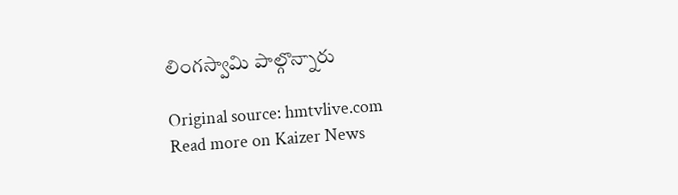లింగస్వామి పాల్గొన్నారు

Original source: hmtvlive.com
Read more on Kaizer News